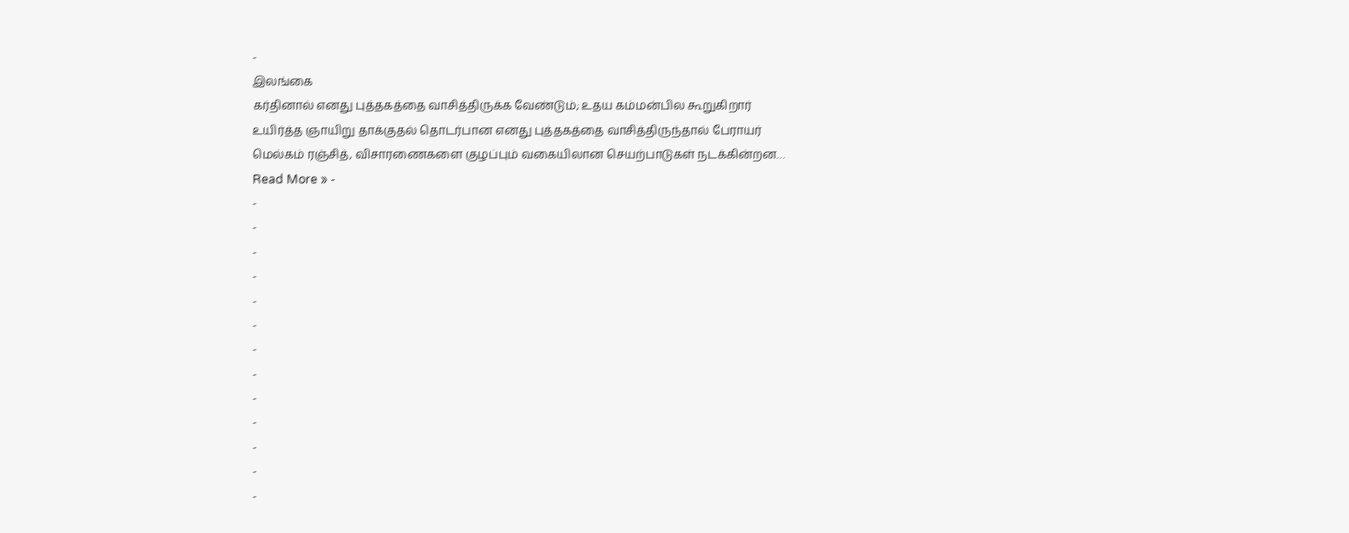-
இலங்கை
கர்தினால் எனது புத்தகத்தை வாசித்திருக்க வேண்டும்; உதய கம்மன்பில கூறுகிறார்
உயிர்த்த ஞாயிறு தாக்குதல் தொடர்பான எனது புத்தகத்தை வாசித்திருந்தால் பேராயர் மெல்கம் ரஞ்சித், விசாரணைகளை குழப்பும் வகையிலான செயற்பாடுகள் நடக்கின்றன…
Read More » -
-
-
-
-
-
-
-
-
-
-
-
-
-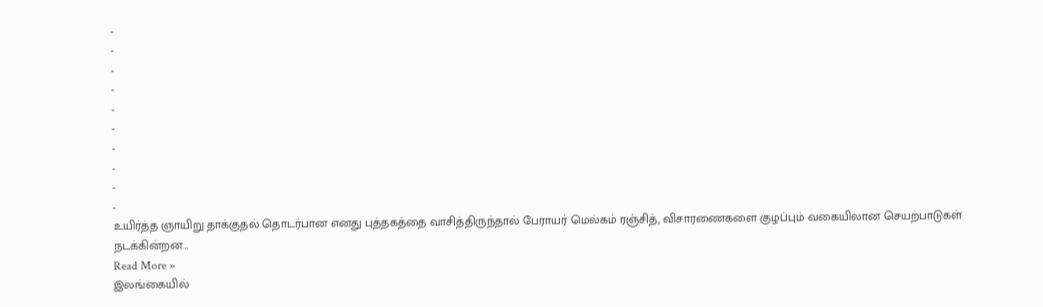-
-
-
-
-
-
-
-
-
-
உயிர்த்த ஞாயிறு தாக்குதல் தொடர்பான எனது புத்தகத்தை வாசித்திருந்தால் பேராயர் மெல்கம் ரஞ்சித், விசாரணைகளை குழப்பும் வகையிலான செயற்பாடுகள் நடக்கின்றன…
Read More »
இலங்கையில்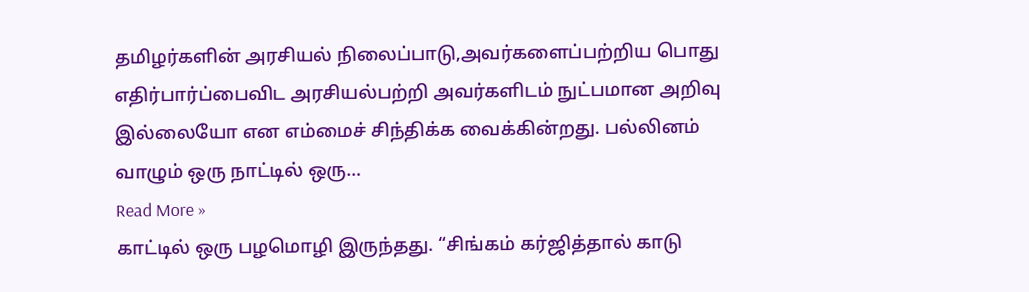தமிழர்களின் அரசியல் நிலைப்பாடு,அவர்களைப்பற்றிய பொது எதிர்பார்ப்பைவிட அரசியல்பற்றி அவர்களிடம் நுட்பமான அறிவு இல்லையோ என எம்மைச் சிந்திக்க வைக்கின்றது. பல்லினம் வாழும் ஒரு நாட்டில் ஒரு…
Read More »
காட்டில் ஒரு பழமொழி இருந்தது. “சிங்கம் கர்ஜித்தால் காடு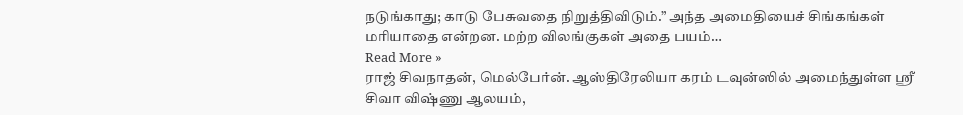நடுங்காது; காடு பேசுவதை நிறுத்திவிடும்.” அந்த அமைதியைச் சிங்கங்கள் மரியாதை என்றன. மற்ற விலங்குகள் அதை பயம்…
Read More »
ராஜ் சிவநாதன், மெல்பேர்ன். ஆஸ்திரேலியா கரம் டவுன்ஸில் அமைந்துள்ள ஸ்ரீ சிவா விஷ்ணு ஆலயம்,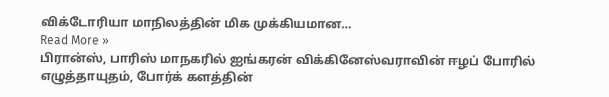விக்டோரியா மாநிலத்தின் மிக முக்கியமான…
Read More »
பிரான்ஸ், பாரிஸ் மாநகரில் ஐங்கரன் விக்கினேஸ்வராவின் ஈழப் போரில் எழுத்தாயுதம், போர்க் களத்தின்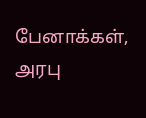பேனாக்கள், அரபு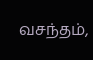வசந்தம்,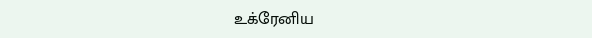உக்ரேனிய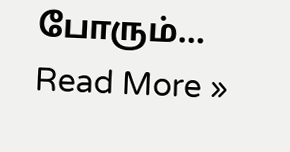போரும்…
Read More »